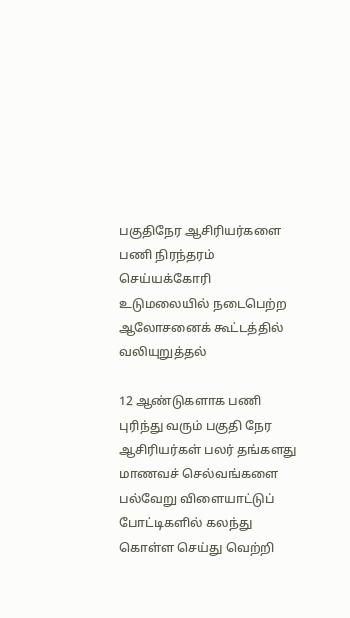பகுதிநேர ஆசிரியர்களை பணி நிரந்தரம் செய்யக்கோரி உடுமலையில் நடைபெற்ற ஆலோசனைக் கூட்டத்தில் வலியுறுத்தல்

12 ஆண்டுகளாக பணி புரிந்து வரும் பகுதி நேர ஆசிரியர்கள் பலர் தங்களது மாணவச் செல்வங்களை பல்வேறு விளையாட்டுப் போட்டிகளில் கலந்து கொள்ள செய்து வெற்றி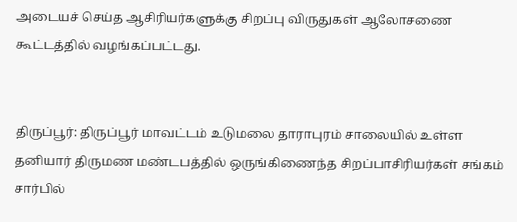அடையச் செய்த ஆசிரியர்களுக்கு சிறப்பு விருதுகள் ஆலோசணை கூட்டத்தில் வழங்கப்பட்டது.


திருப்பூர்: திருப்பூர் மாவட்டம் உடுமலை தாராபுரம் சாலையில் உள்ள தனியார் திருமண மண்டபத்தில் ஒருங்கிணைந்த சிறப்பாசிரியர்கள் சங்கம் சார்பில்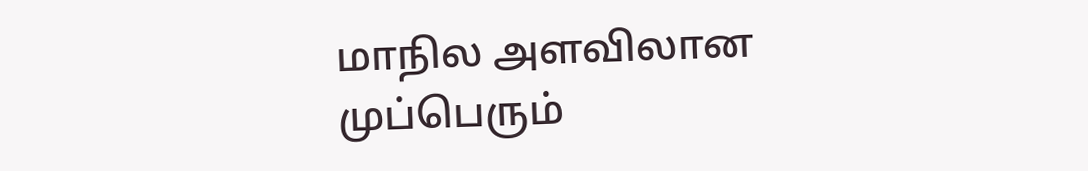மாநில அளவிலான முப்பெரும்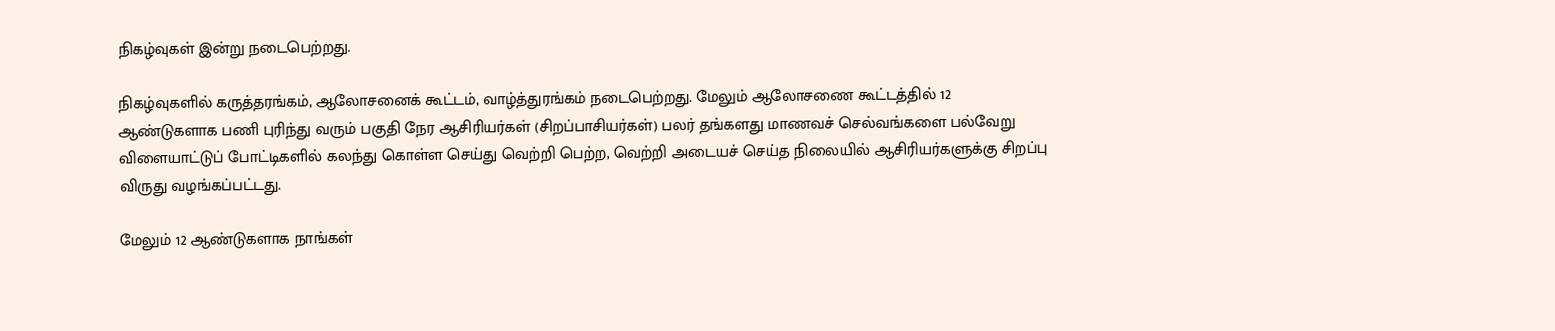நிகழ்வுகள் இன்று நடைபெற்றது.

நிகழ்வுகளில் கருத்தரங்கம், ஆலோசனைக் கூட்டம், வாழ்த்துரங்கம் நடைபெற்றது. மேலும் ஆலோசணை கூட்டத்தில் 12 ஆண்டுகளாக பணி புரிந்து வரும் பகுதி நேர ஆசிரியர்கள் (சிறப்பாசியர்கள்) பலர் தங்களது மாணவச் செல்வங்களை பல்வேறு விளையாட்டுப் போட்டிகளில் கலந்து கொள்ள செய்து வெற்றி பெற்ற, வெற்றி அடையச் செய்த நிலையில் ஆசிரியர்களுக்கு சிறப்பு விருது வழங்கப்பட்டது.

மேலும் 12 ஆண்டுகளாக நாங்கள்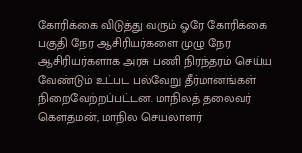கோரிக்கை விடுத்து வரும் ஓரே கோரிக்கை பகுதி நேர ஆசிரியர்களை முழு நேர ஆசிரியர்களாக அரசு பணி நிரந்தரம் செய்ய வேண்டும் உட்பட பல்வேறு தீர்மானங்கள் நிறைவேற்றப்பட்டன. மாநிலத் தலைவர் கௌதமன், மாநில செயலாளர்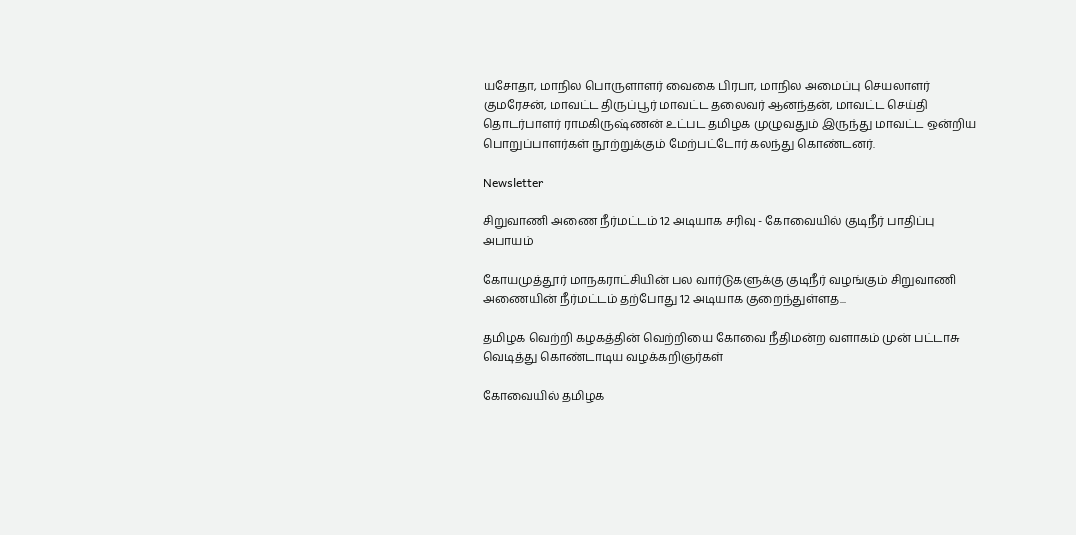யசோதா, மாநில பொருளாளர் வைகை பிரபா, மாநில அமைப்பு செயலாளர் குமரேசன், மாவட்ட திருப்பூர் மாவட்ட தலைவர் ஆனந்தன், மாவட்ட செய்தி தொடர்பாளர் ராமகிருஷ்ணன் உட்பட தமிழக முழுவதும் இருந்து மாவட்ட ஒன்றிய பொறுப்பாளர்கள் நூற்றுக்கும் மேற்பட்டோர் கலந்து கொண்டனர்.

Newsletter

சிறுவாணி அணை நீர்மட்டம் 12 அடியாக சரிவு - கோவையில் குடிநீர் பாதிப்பு அபாயம்

கோயமுத்தூர் மாநகராட்சியின் பல வார்டுகளுக்கு குடிநீர் வழங்கும் சிறுவாணி அணையின் நீர்மட்டம் தற்போது 12 அடியாக குறைந்துள்ளத...

தமிழக வெற்றி கழகத்தின் வெற்றியை கோவை நீதிமன்ற வளாகம் முன் பட்டாசு வெடித்து கொண்டாடிய வழக்கறிஞர்கள்

கோவையில் தமிழக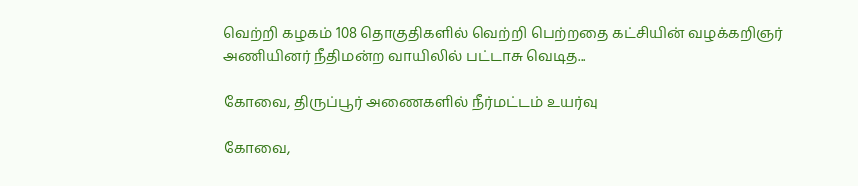வெற்றி கழகம் 108 தொகுதிகளில் வெற்றி பெற்றதை கட்சியின் வழக்கறிஞர் அணியினர் நீதிமன்ற வாயிலில் பட்டாசு வெடித...

கோவை, திருப்பூர் அணைகளில் நீர்மட்டம் உயர்வு

கோவை,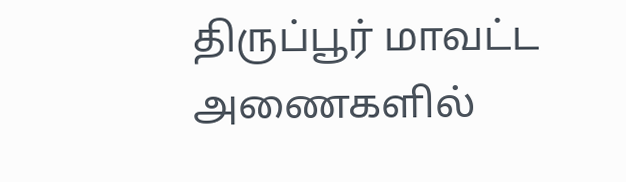திருப்பூர் மாவட்ட அணைகளில்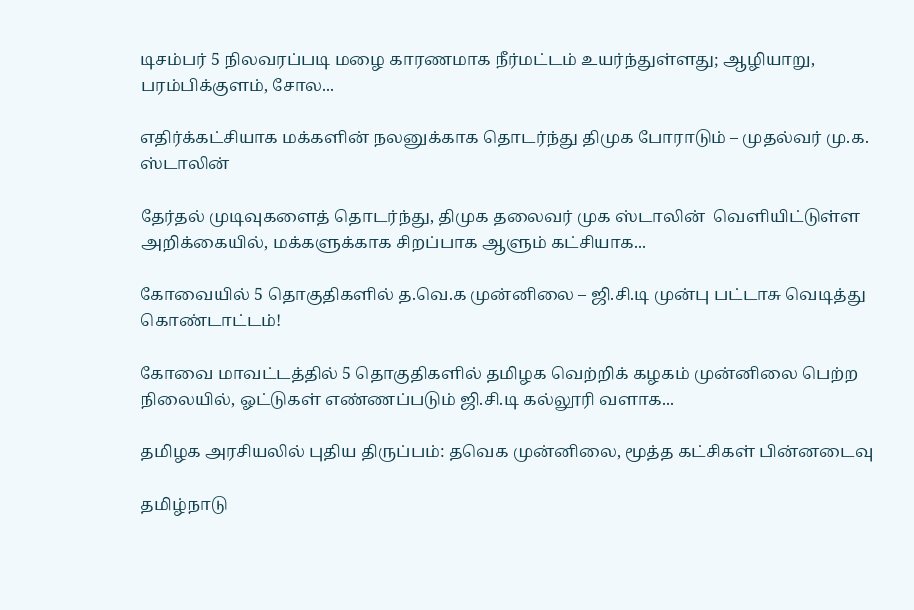டிசம்பர் 5 நிலவரப்படி மழை காரணமாக நீர்மட்டம் உயர்ந்துள்ளது; ஆழியாறு, பரம்பிக்குளம், சோல...

எதிர்க்கட்சியாக மக்களின் நலனுக்காக தொடர்ந்து திமுக போராடும் – முதல்வர் மு.க. ஸ்டாலின்

தேர்தல் முடிவுகளைத் தொடர்ந்து, திமுக தலைவர் முக ஸ்டாலின்  வெளியிட்டுள்ள அறிக்கையில், மக்களுக்காக சிறப்பாக ஆளும் கட்சியாக...

கோவையில் 5 தொகுதிகளில் த.வெ.க முன்னிலை – ஜி.சி.டி முன்பு பட்டாசு வெடித்து கொண்டாட்டம்!

கோவை மாவட்டத்தில் 5 தொகுதிகளில் தமிழக வெற்றிக் கழகம் முன்னிலை பெற்ற நிலையில், ஓட்டுகள் எண்ணப்படும் ஜி.சி.டி கல்லூரி வளாக...

தமிழக அரசியலில் புதிய திருப்பம்: தவெக முன்னிலை, மூத்த கட்சிகள் பின்னடைவு

தமிழ்நாடு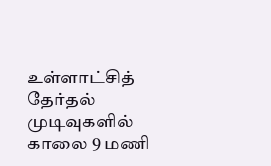உள்ளாட்சித் தேர்தல் முடிவுகளில் காலை 9 மணி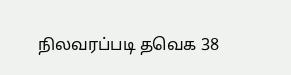நிலவரப்படி தவெக 38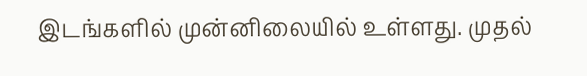இடங்களில் முன்னிலையில் உள்ளது. முதல்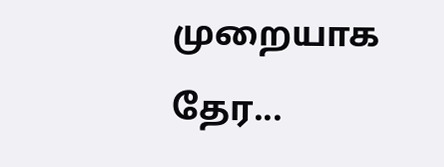முறையாக தேர...